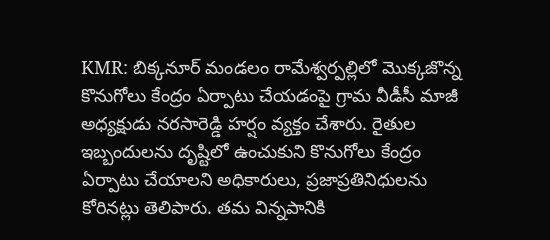KMR: బిక్కనూర్ మండలం రామేశ్వర్పల్లిలో మొక్కజొన్న కొనుగోలు కేంద్రం ఏర్పాటు చేయడంపై గ్రామ వీడీసీ మాజీ అధ్యక్షుడు నరసారెడ్డి హర్షం వ్యక్తం చేశారు. రైతుల ఇబ్బందులను దృష్టిలో ఉంచుకుని కొనుగోలు కేంద్రం ఏర్పాటు చేయాలని అధికారులు, ప్రజాప్రతినిధులను కోరినట్లు తెలిపారు. తమ విన్నపానికి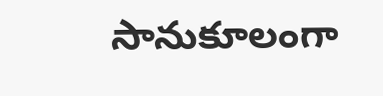సానుకూలంగా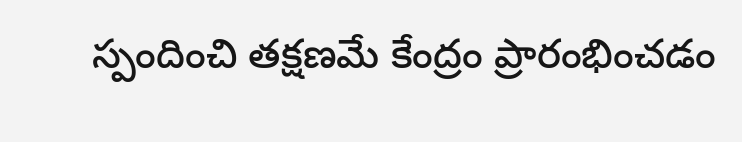స్పందించి తక్షణమే కేంద్రం ప్రారంభించడం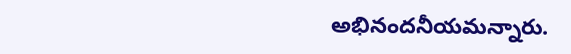అభినందనీయమన్నారు.